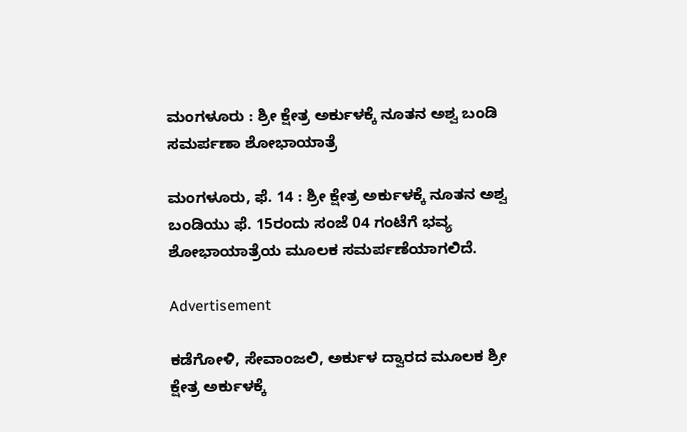ಮಂಗಳೂರು : ಶ್ರೀ ಕ್ಷೇತ್ರ ಅರ್ಕುಳಕ್ಕೆ ನೂತನ ಅಶ್ವ ಬಂಡಿ ಸಮರ್ಪಣಾ ಶೋಭಾಯಾತ್ರೆ

ಮಂಗಳೂರು, ಫೆ. 14 : ಶ್ರೀ ಕ್ಷೇತ್ರ ಅರ್ಕುಳಕ್ಕೆ ನೂತನ ಅಶ್ವ ಬಂಡಿಯು ಫೆ. 15ರಂದು ಸಂಜೆ 04 ಗಂಟೆಗೆ ಭವ್ಯ ಶೋಭಾಯಾತ್ರೆಯ ಮೂಲಕ ಸಮರ್ಪಣೆಯಾಗಲಿದೆ.

Advertisement

ಕಡೆಗೋಳಿ, ಸೇವಾಂಜಲಿ, ಅರ್ಕುಳ ದ್ವಾರದ ಮೂಲಕ ಶ್ರೀ ಕ್ಷೇತ್ರ ಅರ್ಕುಳಕ್ಕೆ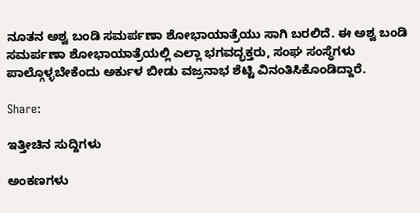ನೂತನ ಅಶ್ವ ಬಂಡಿ ಸಮರ್ಪಣಾ ಶೋಭಾಯಾತ್ರೆಯು ಸಾಗಿ ಬರಲಿದೆ. ಈ ಅಶ್ವ ಬಂಡಿ ಸಮರ್ಪಣಾ ಶೋಭಾಯಾತ್ರೆಯಲ್ಲಿ ಎಲ್ಲಾ ಭಗವದ್ಭಕ್ತರು, ಸಂಘ ಸಂಸ್ಥೆಗಳು ಪಾಲ್ಗೊಳ್ಳಬೇಕೆಂದು ಅರ್ಕುಳ ಬೀಡು ವಜ್ರನಾಭ ಶೆಟ್ಟಿ ವಿನಂತಿಸಿಕೊಂಡಿದ್ದಾರೆ.

Share:

ಇತ್ತೀಚಿನ ಸುದ್ದಿಗಳು

ಅಂಕಣಗಳು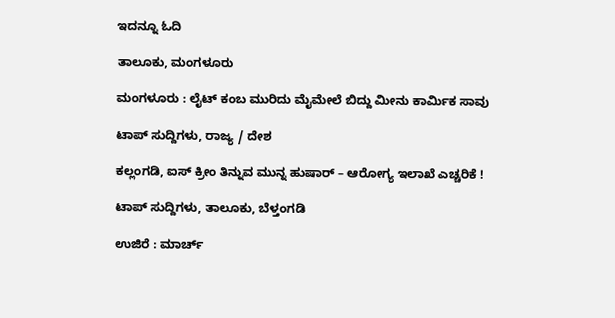ಇದನ್ನೂ ಓದಿ

ತಾಲೂಕು, ಮಂಗಳೂರು

ಮಂಗಳೂರು : ಲೈಟ್ ಕಂಬ ಮುರಿದು ಮೈಮೇಲೆ ಬಿದ್ದು ಮೀನು ಕಾರ್ಮಿಕ ಸಾವು

ಟಾಪ್ ಸುದ್ದಿಗಳು, ರಾಜ್ಯ / ದೇಶ

ಕಲ್ಲಂಗಡಿ, ಐಸ್ ಕ್ರೀಂ ತಿನ್ನುವ ಮುನ್ನ ಹುಷಾರ್‌ – ಆರೋಗ್ಯ ಇಲಾಖೆ ಎಚ್ಚರಿಕೆ !

ಟಾಪ್ ಸುದ್ದಿಗಳು, ತಾಲೂಕು, ಬೆಳ್ತಂಗಡಿ

ಉಜಿರೆ : ಮಾರ್ಚ್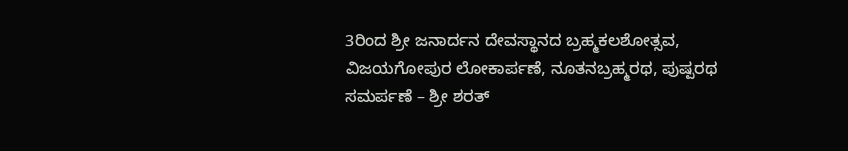3ರಿಂದ ಶ್ರೀ ಜನಾರ್ದನ ದೇವಸ್ಥಾನದ ಬ್ರಹ್ಮಕಲಶೋತ್ಸವ, ವಿಜಯಗೋಪುರ ಲೋಕಾರ್ಪಣೆ, ನೂತನಬ್ರಹ್ಮರಥ, ಪುಷ್ಪರಥ ಸಮರ್ಪಣೆ – ಶ್ರೀ ಶರತ್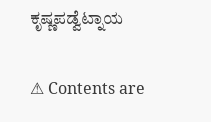ಕೃಷ್ಣಪಡ್ವೆಟ್ನಾಯ

⚠ Contents are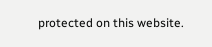protected on this website.